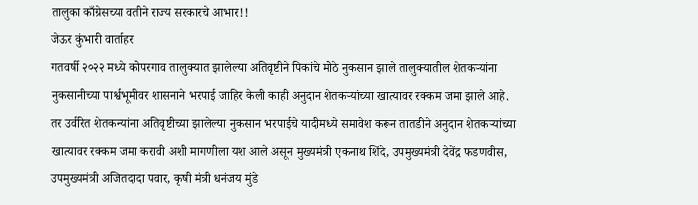तालुका काँग्रेसच्या वतीने राज्य सरकारचे आभार!!
जेऊर कुंभारी वार्ताहर
गतवर्षी २०२२ मध्ये कोपरगाव तालुक्यात झालेल्या अतिवृष्टीने पिकांचे मोठे नुकसान झाले तालुक्यातील शेतकऱ्यांना नुकसानीच्या पार्श्वभूमीवर शासनाने भरपाई जाहिर केली काही अनुदान शेतकऱ्यांच्या खात्यावर रक्कम जमा झाले आहे. तर उर्वरित शेतकन्यांना अतिवृष्टीच्या झालेल्या नुकसान भरपाईचे यादीमध्ये समावेश करून तातडीने अनुदान शेतकऱ्यांच्या खात्यावर रक्कम जमा करावी अशी मागणीला यश आले असून मुख्यमंत्री एकनाथ शिंदे, उपमुख्यमंत्री देवेंद्र फडणवीस, उपमुख्यमंत्री अजितदादा पवार, कृषी मंत्री धनंजय मुंडे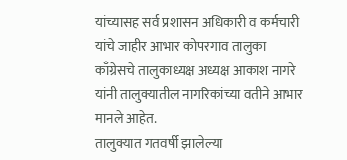यांच्यासह सर्व प्रशासन अधिकारी व कर्मचारी यांचे जाहीर आभार कोपरगाव तालुका काँग्रेसचे तालुकाध्यक्ष अध्यक्ष आकाश नागरे यांनी तालुक्यातील नागरिकांच्या वतीने आभार मानले आहेत.
तालुक्यात गतवर्षी झालेल्या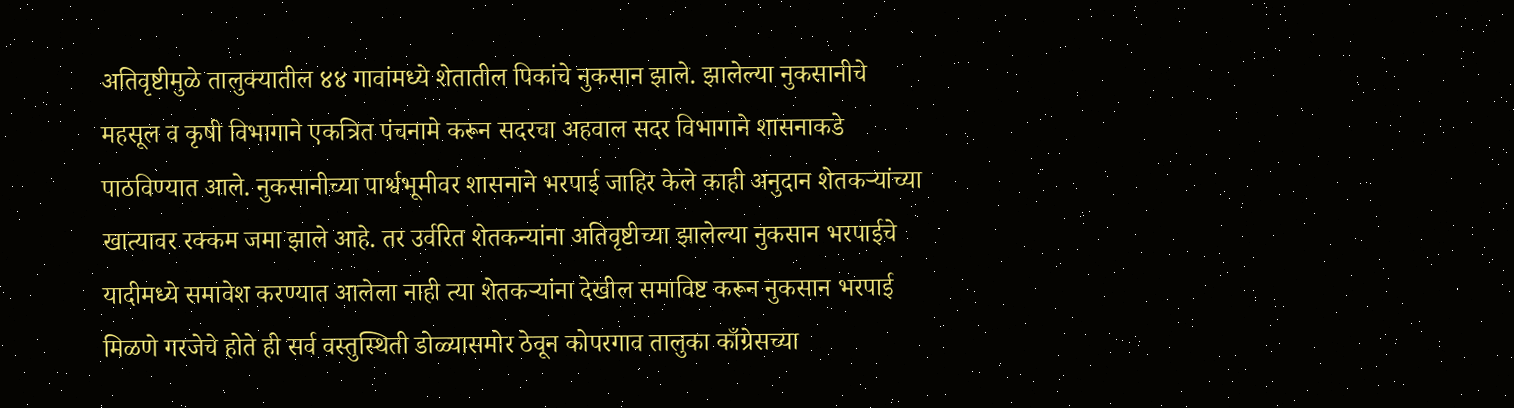अतिवृष्टीमुळे तालुक्यातील ४४ गावांमध्ये शेतातील पिकांचे नुकसान झाले. झालेल्या नुकसानीचे महसूल व कृषी विभागाने एकत्रित पंचनामे करून सदरचा अहवाल सदर विभागाने शासनाकडे पाठविण्यात आले. नुकसानीच्या पार्श्वभूमीवर शासनाने भरपाई जाहिर केले काही अनुदान शेतकऱ्यांच्या खात्यावर रक्कम जमा झाले आहे. तर उर्वरित शेतकन्यांना अतिवृष्टीच्या झालेल्या नुकसान भरपाईचे यादीमध्ये समावेश करण्यात आलेला नाही त्या शेतकऱ्यांना देखील समाविष्ट करून नुकसान भरपाई मिळणे गरजेचे होते ही सर्व वस्तुस्थिती डोळ्यासमोर ठेवून कोपरगाव तालुका काँग्रेसच्या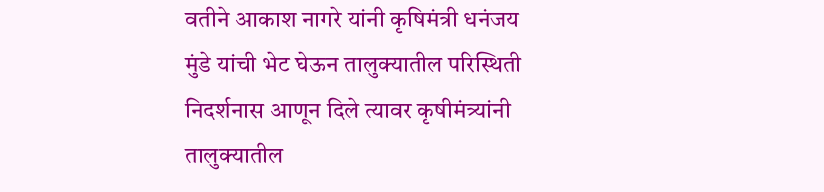वतीने आकाश नागरे यांनी कृषिमंत्री धनंजय मुंडे यांची भेट घेऊन तालुक्यातील परिस्थिती निदर्शनास आणून दिले त्यावर कृषीमंत्र्यांनी तालुक्यातील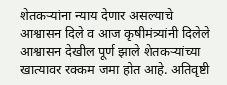शेतकऱ्यांना न्याय देणार असल्याचे आश्वासन दिले व आज कृषीमंत्र्यांनी दिलेले आश्वासन देखील पूर्ण झाले शेतकऱ्यांच्या खात्यावर रक्कम जमा होत आहे. अतिवृष्टी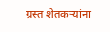ग्रस्त शेतकऱ्यांना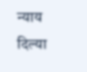न्याय दिल्या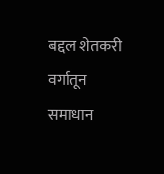बद्दल शेतकरी वर्गातून समाधान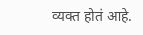व्यक्त होतं आहे.